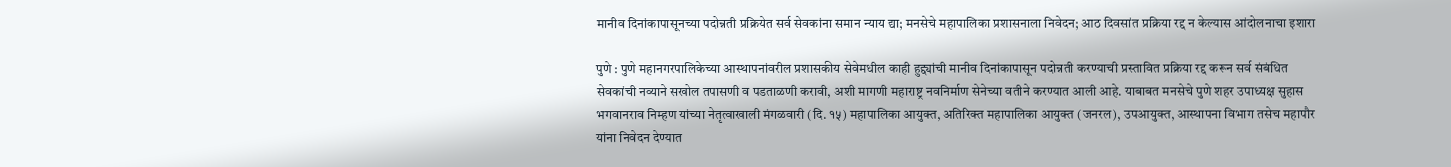मानीव दिनांकापासूनच्या पदोन्नती प्रक्रियेत सर्व सेवकांना समान न्याय द्या; मनसेचे महापालिका प्रशासनाला निवेदन; आठ दिवसांत प्रक्रिया रद्द न केल्यास आंदोलनाचा इशारा

पुणे : पुणे महानगरपालिकेच्या आस्थापनांवरील प्रशासकीय सेवेमधील काही हुद्द्यांची मानीव दिनांकापासून पदोन्नती करण्याची प्रस्तावित प्रक्रिया रद्द करून सर्व संबंधित सेवकांची नव्याने सखोल तपासणी व पडताळणी करावी, अशी मागणी महाराष्ट्र नवनिर्माण सेनेच्या वतीने करण्यात आली आहे. याबाबत मनसेचे पुणे शहर उपाध्यक्ष सुहास भगवानराव निम्हण यांच्या नेतृत्वाखाली मंगळवारी (दि. १५) महापालिका आयुक्त, अतिरिक्त महापालिका आयुक्त (जनरल), उपआयुक्त, आस्थापना विभाग तसेच महापौर यांना निवेदन देण्यात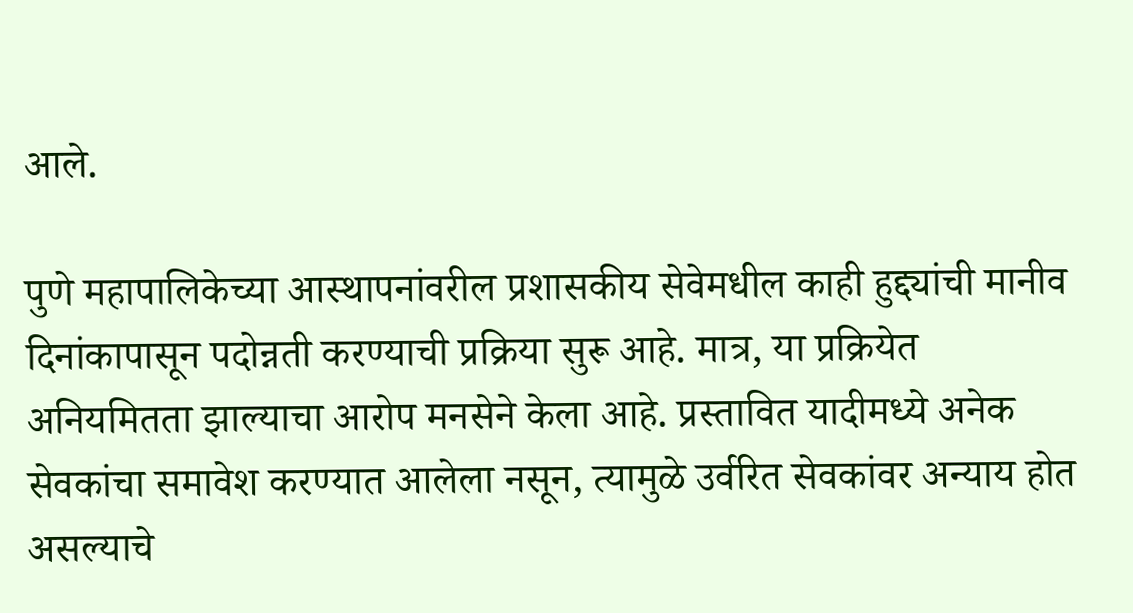आले.

पुणे महापालिकेच्या आस्थापनांवरील प्रशासकीय सेवेमधील काही हुद्द्यांची मानीव दिनांकापासून पदोन्नती करण्याची प्रक्रिया सुरू आहे. मात्र, या प्रक्रियेत अनियमितता झाल्याचा आरोप मनसेने केला आहे. प्रस्तावित यादीमध्ये अनेक सेवकांचा समावेश करण्यात आलेला नसून, त्यामुळे उर्वरित सेवकांवर अन्याय होत असल्याचे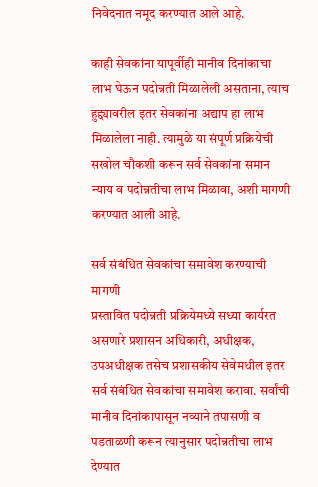निवेदनात नमूद करण्यात आले आहे.

काही सेवकांना यापूर्वीही मानीव दिनांकाचा लाभ घेऊन पदोन्नती मिळालेली असताना, त्याच हुद्द्यावरील इतर सेवकांना अद्याप हा लाभ मिळालेला नाही. त्यामुळे या संपूर्ण प्रक्रियेची सखोल चौकशी करून सर्व सेवकांना समान न्याय व पदोन्नतीचा लाभ मिळावा, अशी मागणी करण्यात आली आहे.

सर्व संबंधित सेवकांचा समावेश करण्याची मागणी
प्रस्तावित पदोन्नती प्रक्रियेमध्ये सध्या कार्यरत असणारे प्रशासन अधिकारी, अधीक्षक, उपअधीक्षक तसेच प्रशासकीय सेवेमधील इतर सर्व संबंधित सेवकांचा समावेश करावा. सर्वांची मानीव दिनांकापासून नव्याने तपासणी व पडताळणी करून त्यानुसार पदोन्नतीचा लाभ देण्यात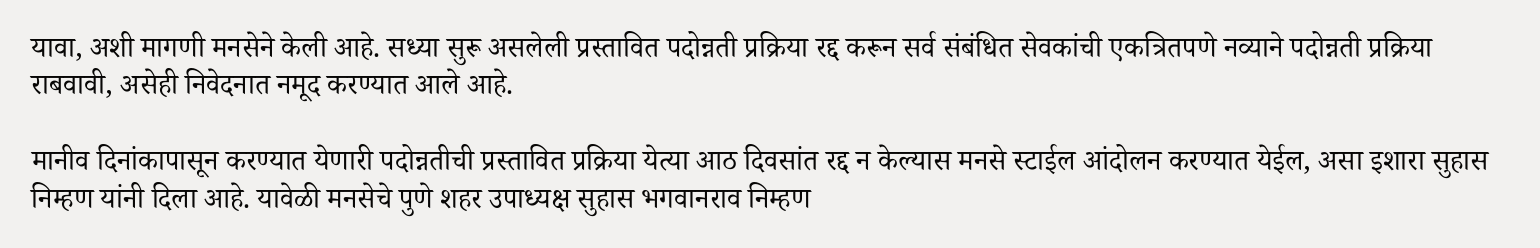यावा, अशी मागणी मनसेने केली आहे. सध्या सुरू असलेली प्रस्तावित पदोन्नती प्रक्रिया रद्द करून सर्व संबंधित सेवकांची एकत्रितपणे नव्याने पदोन्नती प्रक्रिया राबवावी, असेही निवेदनात नमूद करण्यात आले आहे.

मानीव दिनांकापासून करण्यात येणारी पदोन्नतीची प्रस्तावित प्रक्रिया येत्या आठ दिवसांत रद्द न केल्यास मनसे स्टाईल आंदोलन करण्यात येईल, असा इशारा सुहास निम्हण यांनी दिला आहे. यावेळी मनसेचे पुणे शहर उपाध्यक्ष सुहास भगवानराव निम्हण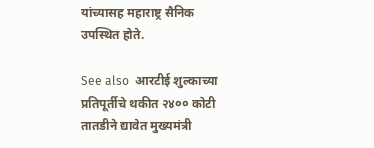यांच्यासह महाराष्ट्र सैनिक उपस्थित होते.

See also  आरटीई शुल्काच्या प्रतिपूर्तीचे थकीत २४०० कोटी तातडीने द्यावेत मुख्यमंत्री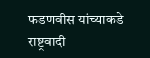फडणवीस यांच्याकडे राष्ट्रवादी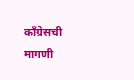काँग्रेसची मागणी